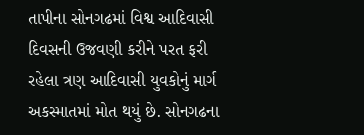તાપીના સોનગઢમાં વિશ્વ આદિવાસી દિવસની ઉજવણી કરીને પરત ફરી રહેલા ત્રણ આદિવાસી યુવકોનું માર્ગ અકસ્માતમાં મોત થયું છે. સોનગઢના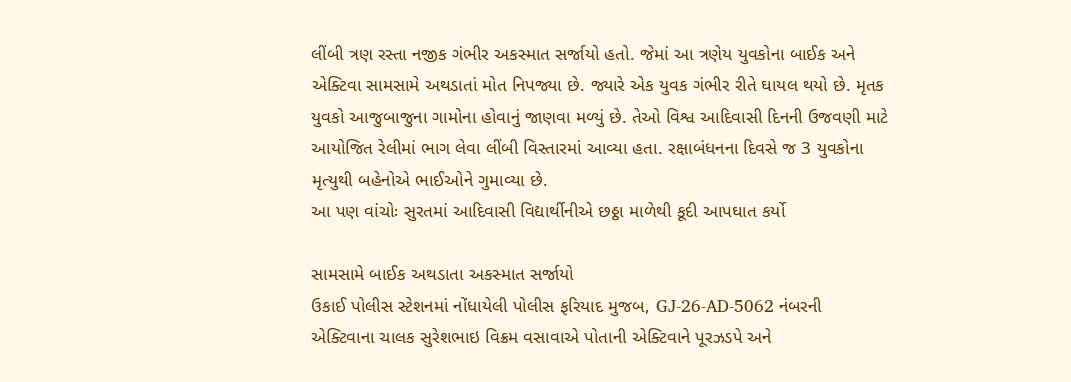લીંબી ત્રણ રસ્તા નજીક ગંભીર અકસ્માત સર્જાયો હતો. જેમાં આ ત્રણેય યુવકોના બાઈક અને એક્ટિવા સામસામે અથડાતાં મોત નિપજ્યા છે. જ્યારે એક યુવક ગંભીર રીતે ઘાયલ થયો છે. મૃતક યુવકો આજુબાજુના ગામોના હોવાનું જાણવા મળ્યું છે. તેઓ વિશ્વ આદિવાસી દિનની ઉજવણી માટે આયોજિત રેલીમાં ભાગ લેવા લીંબી વિસ્તારમાં આવ્યા હતા. રક્ષાબંધનના દિવસે જ 3 યુવકોના મૃત્યુથી બહેનોએ ભાઈઓને ગુમાવ્યા છે.
આ પણ વાંચોઃ સુરતમાં આદિવાસી વિદ્યાર્થીનીએ છઠ્ઠા માળેથી કૂદી આપઘાત કર્યો

સામસામે બાઈક અથડાતા અકસ્માત સર્જાયો
ઉકાઈ પોલીસ સ્ટેશનમાં નોંધાયેલી પોલીસ ફરિયાદ મુજબ, GJ-26-AD-5062 નંબરની એક્ટિવાના ચાલક સુરેશભાઇ વિક્રમ વસાવાએ પોતાની એક્ટિવાને પૂરઝડપે અને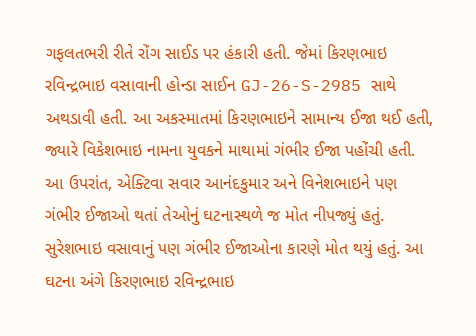ગફલતભરી રીતે રોંગ સાઈડ પર હંકારી હતી. જેમાં કિરણભાઇ રવિન્દ્રભાઇ વસાવાની હોન્ડા સાઈન GJ-26-S-2985 સાથે અથડાવી હતી. આ અકસ્માતમાં કિરણભાઇને સામાન્ય ઈજા થઈ હતી, જ્યારે વિકેશભાઇ નામના યુવકને માથામાં ગંભીર ઈજા પહોંચી હતી. આ ઉપરાંત, એક્ટિવા સવાર આનંદકુમાર અને વિનેશભાઇને પણ ગંભીર ઈજાઓ થતાં તેઓનું ઘટનાસ્થળે જ મોત નીપજ્યું હતું. સુરેશભાઇ વસાવાનું પણ ગંભીર ઈજાઓના કારણે મોત થયું હતું. આ ઘટના અંગે કિરણભાઇ રવિન્દ્રભાઇ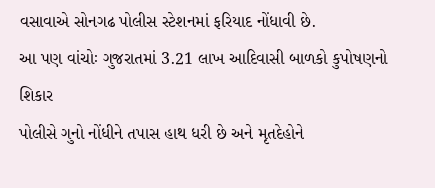વસાવાએ સોનગઢ પોલીસ સ્ટેશનમાં ફરિયાદ નોંધાવી છે.
આ પણ વાંચોઃ ગુજરાતમાં 3.21 લાખ આદિવાસી બાળકો કુપોષણનો શિકાર
પોલીસે ગુનો નોંધીને તપાસ હાથ ધરી છે અને મૃતદેહોને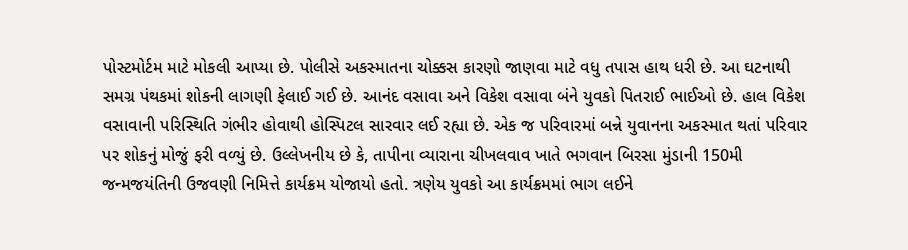પોસ્ટમોર્ટમ માટે મોકલી આપ્યા છે. પોલીસે અકસ્માતના ચોક્કસ કારણો જાણવા માટે વધુ તપાસ હાથ ધરી છે. આ ઘટનાથી સમગ્ર પંથકમાં શોકની લાગણી ફેલાઈ ગઈ છે. આનંદ વસાવા અને વિકેશ વસાવા બંને યુવકો પિતરાઈ ભાઈઓ છે. હાલ વિકેશ વસાવાની પરિસ્થિતિ ગંભીર હોવાથી હોસ્પિટલ સારવાર લઈ રહ્યા છે. એક જ પરિવારમાં બન્ને યુવાનના અકસ્માત થતાં પરિવાર પર શોકનું મોજું ફરી વળ્યું છે. ઉલ્લેખનીય છે કે, તાપીના વ્યારાના ચીખલવાવ ખાતે ભગવાન બિરસા મુંડાની 150મી જન્મજયંતિની ઉજવણી નિમિત્તે કાર્યક્રમ યોજાયો હતો. ત્રણેય યુવકો આ કાર્યક્રમમાં ભાગ લઈને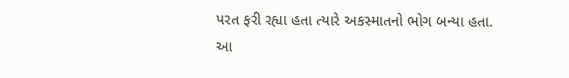પરત ફરી રહ્યા હતા ત્યારે અકસ્માતનો ભોગ બન્યા હતા.
આ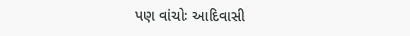પણ વાંચોઃ આદિવાસી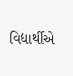વિદ્યાર્થીએ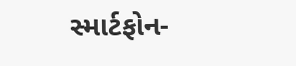સ્માર્ટફોન-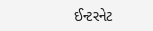ઈન્ટરનેટ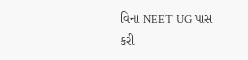વિના NEET UG પાસ કરી